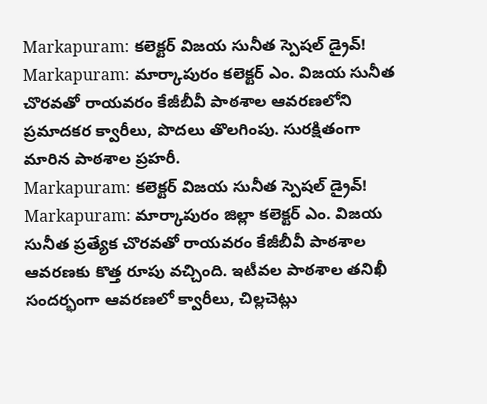Markapuram: కలెక్టర్ విజయ సునీత స్పెషల్ డ్రైవ్!
Markapuram: మార్కాపురం కలెక్టర్ ఎం. విజయ సునీత చొరవతో రాయవరం కేజీబీవీ పాఠశాల ఆవరణలోని ప్రమాదకర క్వారీలు, పొదలు తొలగింపు. సురక్షితంగా మారిన పాఠశాల ప్రహరీ.
Markapuram: కలెక్టర్ విజయ సునీత స్పెషల్ డ్రైవ్!
Markapuram: మార్కాపురం జిల్లా కలెక్టర్ ఎం. విజయ సునీత ప్రత్యేక చొరవతో రాయవరం కేజీబీవీ పాఠశాల ఆవరణకు కొత్త రూపు వచ్చింది. ఇటీవల పాఠశాల తనిఖీ సందర్భంగా ఆవరణలో క్వారీలు, చిల్లచెట్లు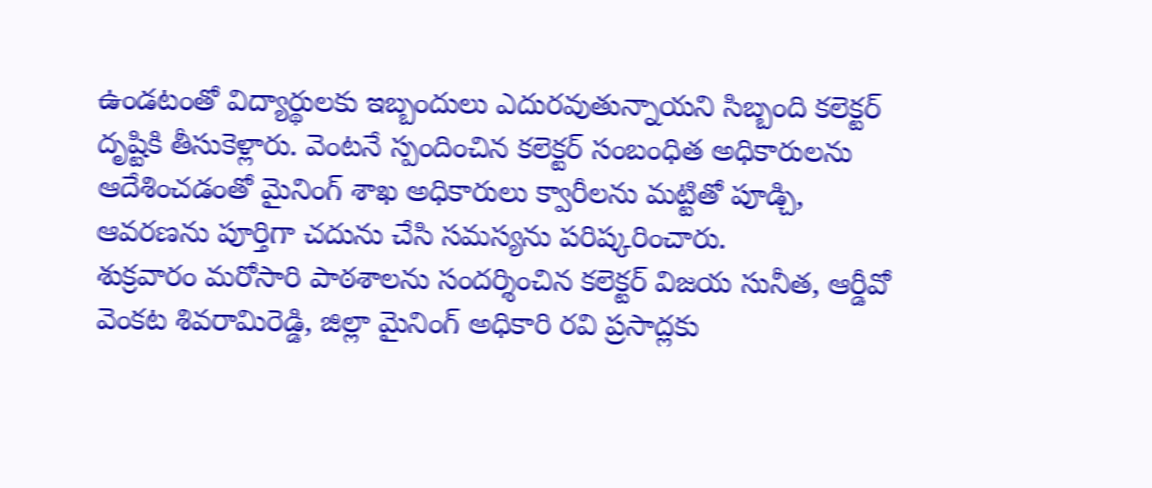ఉండటంతో విద్యార్థులకు ఇబ్బందులు ఎదురవుతున్నాయని సిబ్బంది కలెక్టర్ దృష్టికి తీసుకెళ్లారు. వెంటనే స్పందించిన కలెక్టర్ సంబంధిత అధికారులను ఆదేశించడంతో మైనింగ్ శాఖ అధికారులు క్వారీలను మట్టితో పూడ్చి, ఆవరణను పూర్తిగా చదును చేసి సమస్యను పరిష్కరించారు.
శుక్రవారం మరోసారి పాఠశాలను సందర్శించిన కలెక్టర్ విజయ సునీత, ఆర్డీవో వెంకట శివరామిరెడ్డి, జిల్లా మైనింగ్ అధికారి రవి ప్రసాద్లకు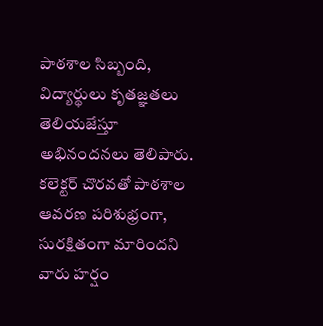పాఠశాల సిబ్బంది, విద్యార్థులు కృతజ్ఞతలు తెలియజేస్తూ అభినందనలు తెలిపారు. కలెక్టర్ చొరవతో పాఠశాల ఆవరణ పరిశుభ్రంగా, సురక్షితంగా మారిందని వారు హర్షం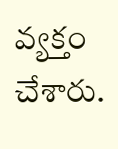వ్యక్తం చేశారు.